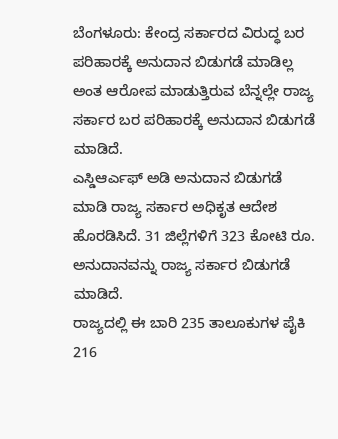ಬೆಂಗಳೂರು: ಕೇಂದ್ರ ಸರ್ಕಾರದ ವಿರುದ್ಧ ಬರ ಪರಿಹಾರಕ್ಕೆ ಅನುದಾನ ಬಿಡುಗಡೆ ಮಾಡಿಲ್ಲ ಅಂತ ಆರೋಪ ಮಾಡುತ್ತಿರುವ ಬೆನ್ನಲ್ಲೇ ರಾಜ್ಯ ಸರ್ಕಾರ ಬರ ಪರಿಹಾರಕ್ಕೆ ಅನುದಾನ ಬಿಡುಗಡೆ ಮಾಡಿದೆ.
ಎಸ್ಡಿಆರ್ಎಫ್ ಅಡಿ ಅನುದಾನ ಬಿಡುಗಡೆ ಮಾಡಿ ರಾಜ್ಯ ಸರ್ಕಾರ ಅಧಿಕೃತ ಆದೇಶ ಹೊರಡಿಸಿದೆ. 31 ಜಿಲ್ಲೆಗಳಿಗೆ 323 ಕೋಟಿ ರೂ. ಅನುದಾನವನ್ನು ರಾಜ್ಯ ಸರ್ಕಾರ ಬಿಡುಗಡೆ ಮಾಡಿದೆ.
ರಾಜ್ಯದಲ್ಲಿ ಈ ಬಾರಿ 235 ತಾಲೂಕುಗಳ ಪೈಕಿ 216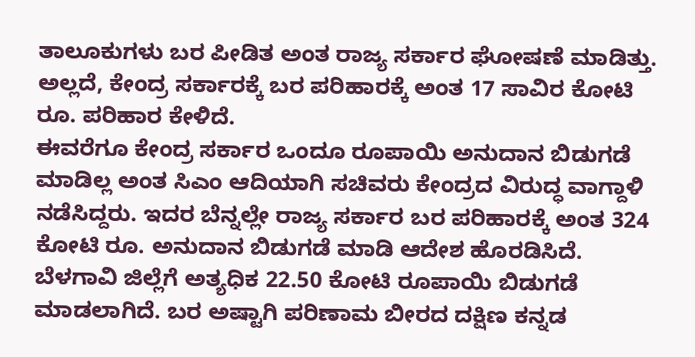ತಾಲೂಕುಗಳು ಬರ ಪೀಡಿತ ಅಂತ ರಾಜ್ಯ ಸರ್ಕಾರ ಘೋಷಣೆ ಮಾಡಿತ್ತು. ಅಲ್ಲದೆ, ಕೇಂದ್ರ ಸರ್ಕಾರಕ್ಕೆ ಬರ ಪರಿಹಾರಕ್ಕೆ ಅಂತ 17 ಸಾವಿರ ಕೋಟಿ ರೂ. ಪರಿಹಾರ ಕೇಳಿದೆ.
ಈವರೆಗೂ ಕೇಂದ್ರ ಸರ್ಕಾರ ಒಂದೂ ರೂಪಾಯಿ ಅನುದಾನ ಬಿಡುಗಡೆ ಮಾಡಿಲ್ಲ ಅಂತ ಸಿಎಂ ಆದಿಯಾಗಿ ಸಚಿವರು ಕೇಂದ್ರದ ವಿರುದ್ಧ ವಾಗ್ದಾಳಿ ನಡೆಸಿದ್ದರು. ಇದರ ಬೆನ್ನಲ್ಲೇ ರಾಜ್ಯ ಸರ್ಕಾರ ಬರ ಪರಿಹಾರಕ್ಕೆ ಅಂತ 324 ಕೋಟಿ ರೂ. ಅನುದಾನ ಬಿಡುಗಡೆ ಮಾಡಿ ಆದೇಶ ಹೊರಡಿಸಿದೆ.
ಬೆಳಗಾವಿ ಜಿಲ್ಲೆಗೆ ಅತ್ಯಧಿಕ 22.50 ಕೋಟಿ ರೂಪಾಯಿ ಬಿಡುಗಡೆ ಮಾಡಲಾಗಿದೆ. ಬರ ಅಷ್ಟಾಗಿ ಪರಿಣಾಮ ಬೀರದ ದಕ್ಷಿಣ ಕನ್ನಡ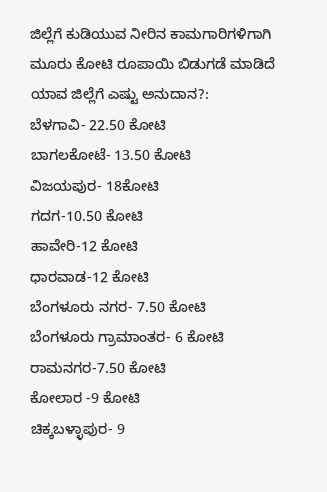ಜಿಲ್ಲೆಗೆ ಕುಡಿಯುವ ನೀರಿನ ಕಾಮಗಾರಿಗಳಿಗಾಗಿ ಮೂರು ಕೋಟಿ ರೂಪಾಯಿ ಬಿಡುಗಡೆ ಮಾಡಿದೆ
ಯಾವ ಜಿಲ್ಲೆಗೆ ಎಷ್ಟು ಅನುದಾನ?:
ಬೆಳಗಾವಿ- 22.50 ಕೋಟಿ
ಬಾಗಲಕೋಟೆ- 13.50 ಕೋಟಿ
ವಿಜಯಪುರ- 18ಕೋಟಿ
ಗದಗ-10.50 ಕೋಟಿ
ಹಾವೇರಿ-12 ಕೋಟಿ
ಧಾರವಾಡ-12 ಕೋಟಿ
ಬೆಂಗಳೂರು ನಗರ- 7.50 ಕೋಟಿ
ಬೆಂಗಳೂರು ಗ್ರಾಮಾಂತರ- 6 ಕೋಟಿ
ರಾಮನಗರ-7.50 ಕೋಟಿ
ಕೋಲಾರ -9 ಕೋಟಿ
ಚಿಕ್ಕಬಳ್ಳಾಪುರ- 9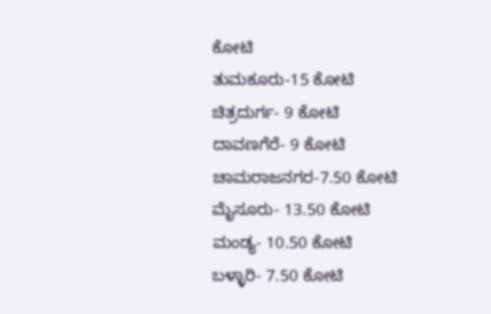ಕೋಟಿ
ತುಮಕೂರು-15 ಕೋಟಿ
ಚಿತ್ರದುರ್ಗ- 9 ಕೋಟಿ
ದಾವಣಗೆರೆ- 9 ಕೋಟಿ
ಚಾಮರಾಜನಗರ-7.50 ಕೋಟಿ
ಮೈಸೂರು- 13.50 ಕೋಟಿ
ಮಂಡ್ಯ- 10.50 ಕೋಟಿ
ಬಳ್ಳಾರಿ- 7.50 ಕೋಟಿ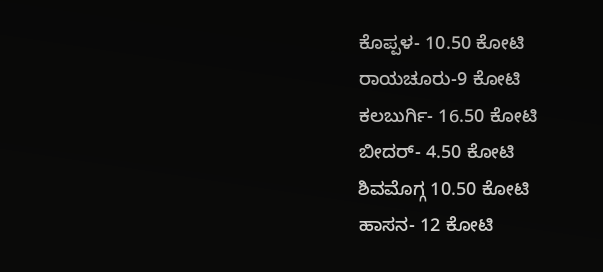ಕೊಪ್ಪಳ- 10.50 ಕೋಟಿ
ರಾಯಚೂರು-9 ಕೋಟಿ
ಕಲಬುರ್ಗಿ- 16.50 ಕೋಟಿ
ಬೀದರ್- 4.50 ಕೋಟಿ
ಶಿವಮೊಗ್ಗ 10.50 ಕೋಟಿ
ಹಾಸನ- 12 ಕೋಟಿ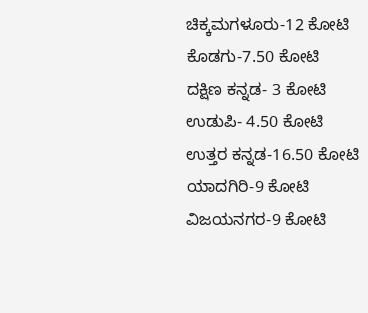ಚಿಕ್ಕಮಗಳೂರು-12 ಕೋಟಿ
ಕೊಡಗು-7.50 ಕೋಟಿ
ದಕ್ಷಿಣ ಕನ್ನಡ- 3 ಕೋಟಿ
ಉಡುಪಿ- 4.50 ಕೋಟಿ
ಉತ್ತರ ಕನ್ನಡ-16.50 ಕೋಟಿ
ಯಾದಗಿರಿ-9 ಕೋಟಿ
ವಿಜಯನಗರ-9 ಕೋಟಿ